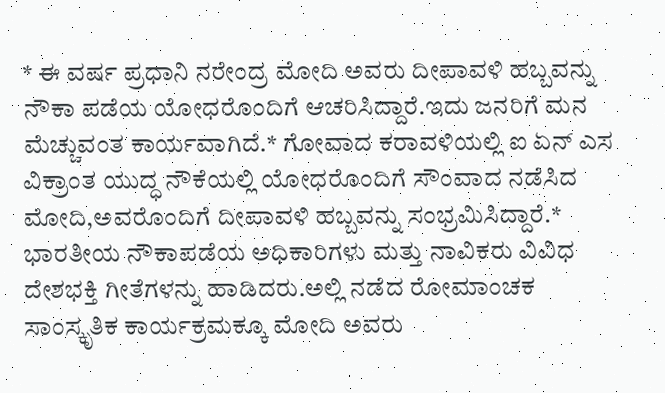* ಈ ವರ್ಷ ಪ್ರಧಾನಿ ನರೇಂದ್ರ ಮೋದಿ ಅವರು ದೀಪಾವಳಿ ಹಬ್ಬವನ್ನು ನೌಕಾ ಪಡೆಯ ಯೋಧರೊಂದಿಗೆ ಆಚರಿಸಿದ್ದಾರೆ.ಇದು ಜನರಿಗೆ ಮನ ಮೆಚ್ಚುವಂತ ಕಾರ್ಯವಾಗಿದೆ.* ಗೋವಾದ ಕರಾವಳಿಯಲ್ಲಿ ಐ ಏನ್ ಎಸ ವಿಕ್ರಾಂತ ಯುದ್ಧ ನೌಕೆಯಲ್ಲಿ ಯೋಧರೊಂದಿಗೆ ಸೌಂವಾದ ನಡೆಸಿದ ಮೋದಿ,ಅವರೊಂದಿಗೆ ದೀಪಾವಳಿ ಹಬ್ಬವನ್ನು ಸಂಭ್ರಮಿಸಿದ್ದಾರೆ.* ಭಾರತೀಯ ನೌಕಾಪಡೆಯ ಅಧಿಕಾರಿಗಳು ಮತ್ತು ನಾವಿಕರು ವಿವಿಧ ದೇಶಭಕ್ತಿ ಗೀತೆಗಳನ್ನು ಹಾಡಿದರು.ಅಲ್ಲಿ ನಡೆದ ರೋಮಾಂಚಕ ಸಾಂಸ್ಕೃತಿಕ ಕಾರ್ಯಕ್ರಮಕ್ಕೂ ಮೋದಿ ಅವರು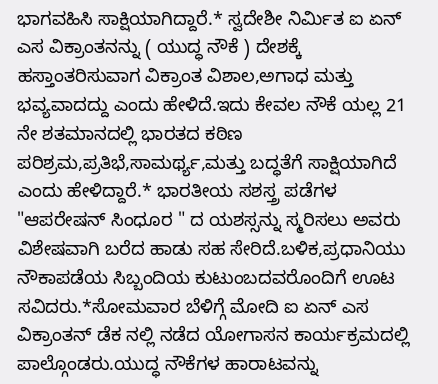ಭಾಗವಹಿಸಿ ಸಾಕ್ಷಿಯಾಗಿದ್ದಾರೆ.* ಸ್ವದೇಶೀ ನಿರ್ಮಿತ ಐ ಏನ್ ಎಸ ವಿಕ್ರಾಂತನನ್ನು ( ಯುದ್ಧ ನೌಕೆ ) ದೇಶಕ್ಕೆ ಹಸ್ತಾಂತರಿಸುವಾಗ ವಿಕ್ರಾಂತ ವಿಶಾಲ,ಅಗಾಧ ಮತ್ತು ಭವ್ಯವಾದದ್ದು ಎಂದು ಹೇಳಿದೆ.ಇದು ಕೇವಲ ನೌಕೆ ಯಲ್ಲ 21 ನೇ ಶತಮಾನದಲ್ಲಿ ಭಾರತದ ಕಠಿಣ ಪರಿಶ್ರಮ,ಪ್ರತಿಭೆ,ಸಾಮರ್ಥ್ಯ,ಮತ್ತು ಬದ್ಧತೆಗೆ ಸಾಕ್ಷಿಯಾಗಿದೆ ಎಂದು ಹೇಳಿದ್ದಾರೆ.* ಭಾರತೀಯ ಸಶಸ್ತ್ರ ಪಡೆಗಳ "ಆಪರೇಷನ್ ಸಿಂಧೂರ " ದ ಯಶಸ್ಸನ್ನು ಸ್ಮರಿಸಲು ಅವರು ವಿಶೇಷವಾಗಿ ಬರೆದ ಹಾಡು ಸಹ ಸೇರಿದೆ.ಬಳಿಕ,ಪ್ರಧಾನಿಯು ನೌಕಾಪಡೆಯ ಸಿಬ್ಬಂದಿಯ ಕುಟುಂಬದವರೊಂದಿಗೆ ಊಟ ಸವಿದರು.*ಸೋಮವಾರ ಬೆಳಿಗ್ಗೆ ಮೋದಿ ಐ ಏನ್ ಎಸ ವಿಕ್ರಾಂತನ್ ಡೆಕ ನಲ್ಲಿ ನಡೆದ ಯೋಗಾಸನ ಕಾರ್ಯಕ್ರಮದಲ್ಲಿ ಪಾಲ್ಗೊಂಡರು.ಯುದ್ಧ ನೌಕೆಗಳ ಹಾರಾಟವನ್ನು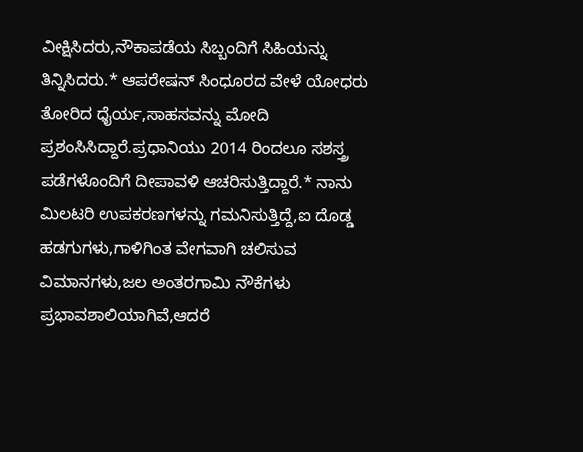ವೀಕ್ಷಿಸಿದರು,ನೌಕಾಪಡೆಯ ಸಿಬ್ಬಂದಿಗೆ ಸಿಹಿಯನ್ನು ತಿನ್ನಿಸಿದರು.* ಆಪರೇಷನ್ ಸಿಂಧೂರದ ವೇಳೆ ಯೋಧರು ತೋರಿದ ಧೈರ್ಯ,ಸಾಹಸವನ್ನು ಮೋದಿ ಪ್ರಶಂಸಿಸಿದ್ದಾರೆ.ಪ್ರಧಾನಿಯು 2014 ರಿಂದಲೂ ಸಶಸ್ತ್ರ ಪಡೆಗಳೊಂದಿಗೆ ದೀಪಾವಳಿ ಆಚರಿಸುತ್ತಿದ್ದಾರೆ.* ನಾನು ಮಿಲಟರಿ ಉಪಕರಣಗಳನ್ನು ಗಮನಿಸುತ್ತಿದ್ದೆ,ಐ ದೊಡ್ಡ ಹಡಗುಗಳು,ಗಾಳಿಗಿಂತ ವೇಗವಾಗಿ ಚಲಿಸುವ ವಿಮಾನಗಳು,ಜಲ ಅಂತರಗಾಮಿ ನೌಕೆಗಳು ಪ್ರಭಾವಶಾಲಿಯಾಗಿವೆ,ಆದರೆ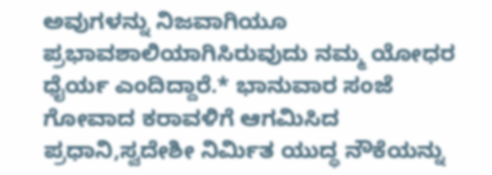ಅವುಗಳನ್ನು ನಿಜವಾಗಿಯೂ ಪ್ರಭಾವಶಾಲಿಯಾಗಿಸಿರುವುದು ನಮ್ಮ ಯೋಧರ ಧೈರ್ಯ ಎಂದಿದ್ದಾರೆ.* ಭಾನುವಾರ ಸಂಜೆ ಗೋವಾದ ಕರಾವಳಿಗೆ ಆಗಮಿಸಿದ ಪ್ರಧಾನಿ,ಸ್ವದೇಶೀ ನಿರ್ಮಿತ ಯುದ್ಧ ನೌಕೆಯನ್ನು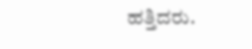ಹತ್ತಿದರು.